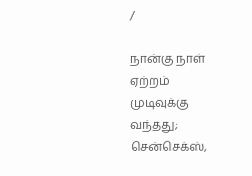/

நான்கு நாள் ஏற்றம் முடிவுக்கு வந்தது; சென்செக்ஸ்,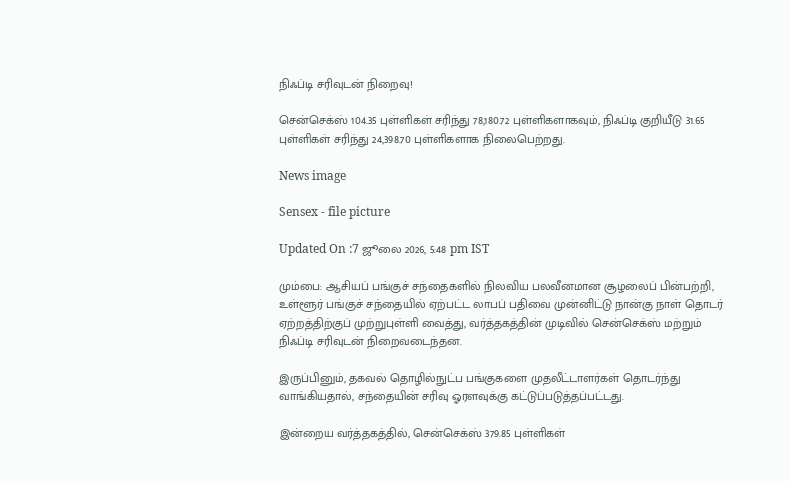நிஃப்டி சரிவுடன் நிறைவு!

சென்செக்ஸ் 104.35 புள்ளிகள் சரிந்து 78,180.72 புள்ளிகளாகவும், நிஃப்டி குறியீடு 31.65 புள்ளிகள் சரிந்து 24,398.70 புள்ளிகளாக நிலைபெற்றது.

News image

Sensex - file picture

Updated On :7 ஜூலை 2026, 5:48 pm IST

மும்பை: ஆசியப் பங்குச் சந்தைகளில் நிலவிய பலவீனமான சூழலைப் பின்பற்றி, உள்ளூர் பங்குச் சந்தையில் ஏற்பட்ட லாபப் பதிவை முன்னிட்டு நான்கு நாள் தொடர் ஏற்றத்திற்குப் முற்றுபுள்ளி வைத்து, வர்த்தகத்தின் முடிவில் சென்செக்ஸ் மற்றும் நிஃப்டி சரிவுடன் நிறைவடைந்தன.

இருப்பினும், தகவல் தொழில்நுட்ப பங்குகளை முதலீட்டாளர்கள் தொடர்ந்து வாங்கியதால், சந்தையின் சரிவு ஓரளவுக்கு கட்டுப்படுத்தப்பட்டது.

இன்றைய வர்த்தகத்தில், சென்செக்ஸ் 379.85 புள்ளிகள்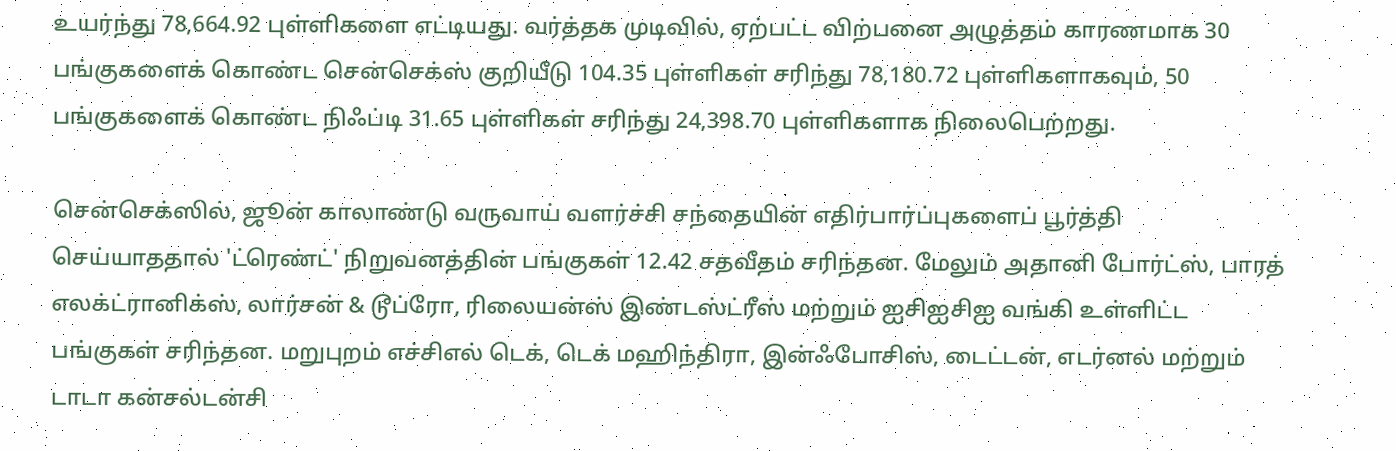உயர்ந்து 78,664.92 புள்ளிகளை எட்டியது. வர்த்தக முடிவில், ஏற்பட்ட விற்பனை அழுத்தம் காரணமாக 30 பங்குகளைக் கொண்ட சென்செக்ஸ் குறியீடு 104.35 புள்ளிகள் சரிந்து 78,180.72 புள்ளிகளாகவும், 50 பங்குகளைக் கொண்ட நிஃப்டி 31.65 புள்ளிகள் சரிந்து 24,398.70 புள்ளிகளாக நிலைபெற்றது.

சென்செக்ஸில், ஜூன் காலாண்டு வருவாய் வளர்ச்சி சந்தையின் எதிர்பார்ப்புகளைப் பூர்த்தி செய்யாததால் 'ட்ரெண்ட்' நிறுவனத்தின் பங்குகள் 12.42 சதவீதம் சரிந்தன. மேலும் அதானி போர்ட்ஸ், பாரத் எலக்ட்ரானிக்ஸ், லார்சன் & டூப்ரோ, ரிலையன்ஸ் இண்டஸ்ட்ரீஸ் மற்றும் ஐசிஐசிஐ வங்கி உள்ளிட்ட பங்குகள் சரிந்தன. மறுபுறம் எச்சிஎல் டெக், டெக் மஹிந்திரா, இன்ஃபோசிஸ், டைட்டன், எடர்னல் மற்றும் டாடா கன்சல்டன்சி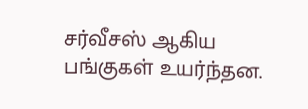சர்வீசஸ் ஆகிய பங்குகள் உயர்ந்தன.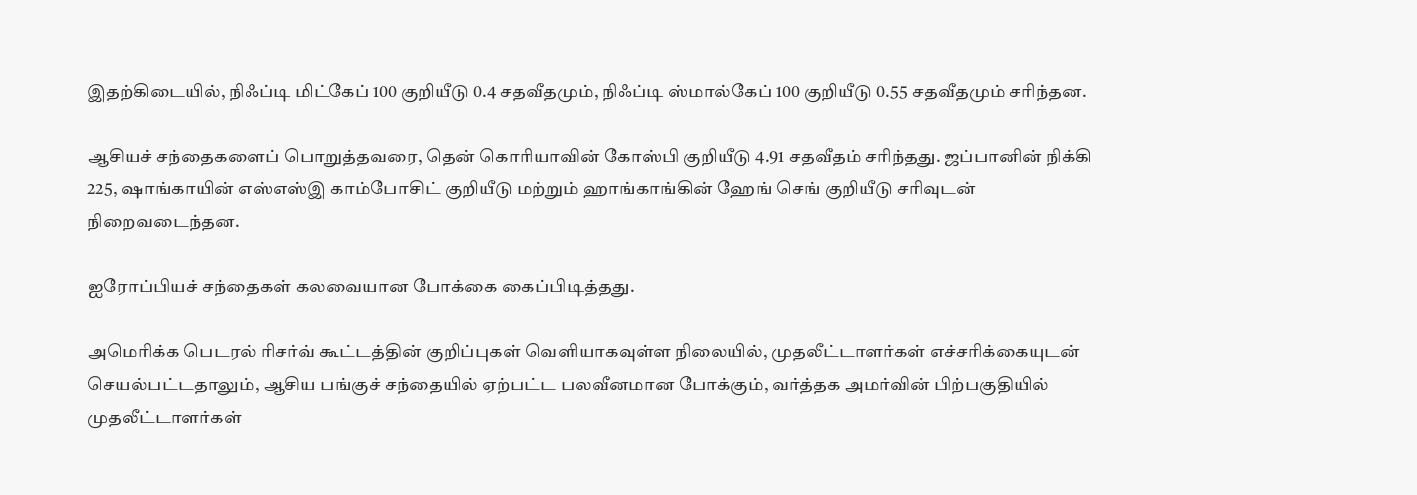இதற்கிடையில், நிஃப்டி மிட்கேப் 100 குறியீடு 0.4 சதவீதமும், நிஃப்டி ஸ்மால்கேப் 100 குறியீடு 0.55 சதவீதமும் சரிந்தன.

ஆசியச் சந்தைகளைப் பொறுத்தவரை, தென் கொரியாவின் கோஸ்பி குறியீடு 4.91 சதவீதம் சரிந்தது. ஜப்பானின் நிக்கி 225, ஷாங்காயின் எஸ்எஸ்இ காம்போசிட் குறியீடு மற்றும் ஹாங்காங்கின் ஹேங் செங் குறியீடு சரிவுடன் நிறைவடைந்தன.

ஐரோப்பியச் சந்தைகள் கலவையான போக்கை கைப்பிடித்தது.

அமெரிக்க பெடரல் ரிசர்வ் கூட்டத்தின் குறிப்புகள் வெளியாகவுள்ள நிலையில், முதலீட்டாளர்கள் எச்சரிக்கையுடன் செயல்பட்டதாலும், ஆசிய பங்குச் சந்தையில் ஏற்பட்ட பலவீனமான போக்கும், வர்த்தக அமர்வின் பிற்பகுதியில் முதலீட்டாளர்கள்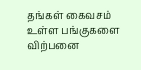தங்கள் கைவசம் உள்ள பங்குகளை விற்பனை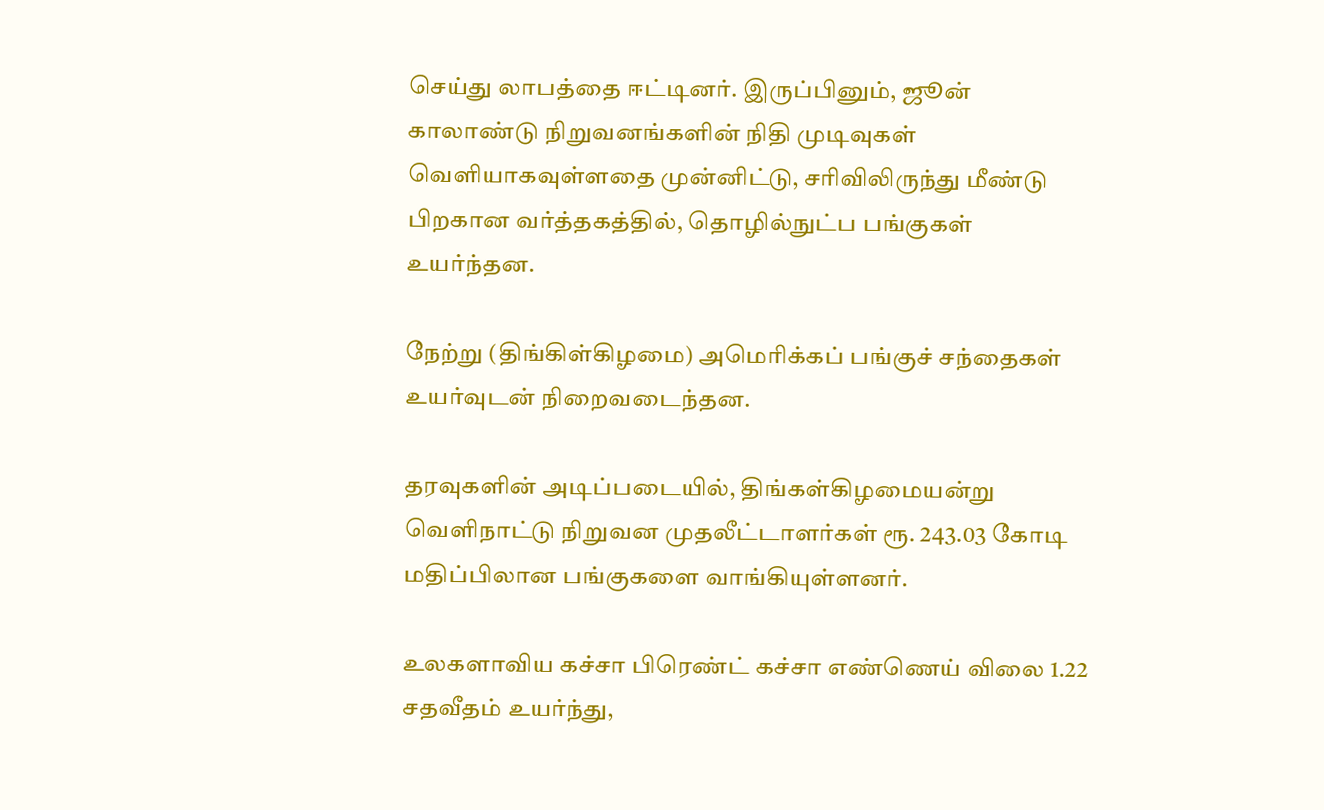செய்து லாபத்தை ஈட்டினர். இருப்பினும், ஜூன் காலாண்டு நிறுவனங்களின் நிதி முடிவுகள் வெளியாகவுள்ளதை முன்னிட்டு, சரிவிலிருந்து மீண்டு பிறகான வர்த்தகத்தில், தொழில்நுட்ப பங்குகள் உயர்ந்தன.

நேற்று (திங்கிள்கிழமை) அமெரிக்கப் பங்குச் சந்தைகள் உயர்வுடன் நிறைவடைந்தன.

தரவுகளின் அடிப்படையில், திங்கள்கிழமையன்று வெளிநாட்டு நிறுவன முதலீட்டாளர்கள் ரூ. 243.03 கோடி மதிப்பிலான பங்குகளை வாங்கியுள்ளனர்.

உலகளாவிய கச்சா பிரெண்ட் கச்சா எண்ணெய் விலை 1.22 சதவீதம் உயர்ந்து,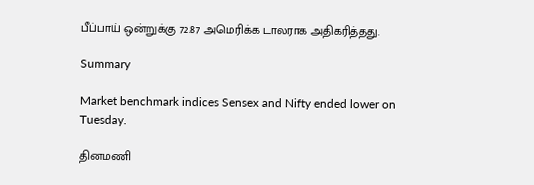பீப்பாய் ஒன்றுக்கு 72.87 அமெரிக்க டாலராக அதிகரித்தது.

Summary

Market benchmark indices Sensex and Nifty ended lower on Tuesday.

தினமணி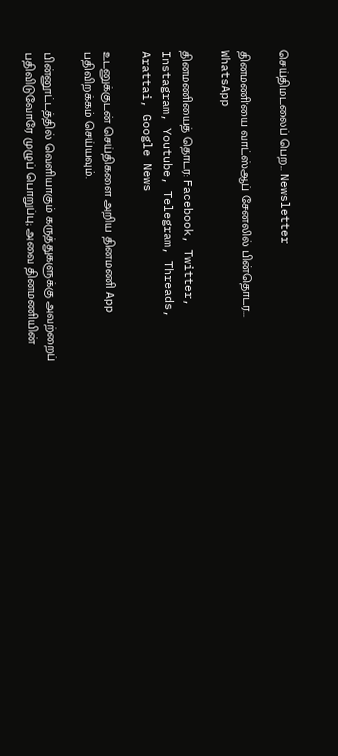செய்திமடலைப் பெற... Newsletter

தினமணி'யை வாட்ஸ்ஆப் சேனலில் பின்தொடர... WhatsApp

தினமணியைத் தொடர: Facebook, Twitter, Instagram, Youtube, Telegram, Threads, Arattai, Google News

உடனுக்குடன் செய்திகளை அறிய தினமணி App பதிவிறக்கம் செய்யவும்.

பின்னூட்டத்தில் வெளியாகும் கருத்துகளுக்கு அவற்றைப் பதிவிடுவோரே முழுப் பொறுப்பு; அவை தினமணியின்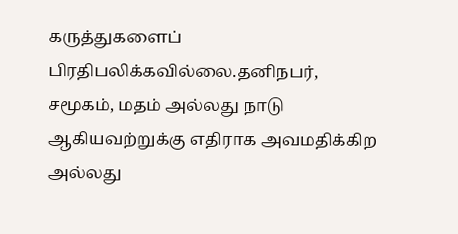கருத்துகளைப் பிரதிபலிக்கவில்லை.தனிநபர், சமூகம், மதம் அல்லது நாடு ஆகியவற்றுக்கு எதிராக அவமதிக்கிற அல்லது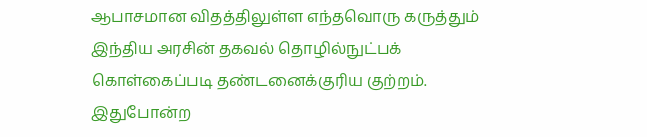ஆபாசமான விதத்திலுள்ள எந்தவொரு கருத்தும் இந்திய அரசின் தகவல் தொழில்நுட்பக் கொள்கைப்படி தண்டனைக்குரிய குற்றம். இதுபோன்ற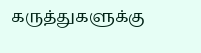கருத்துகளுக்கு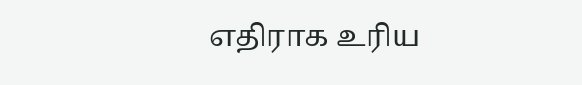எதிராக உரிய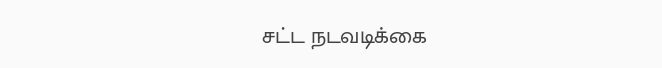சட்ட நடவடிக்கை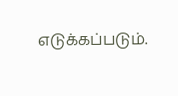எடுக்கப்படும்.